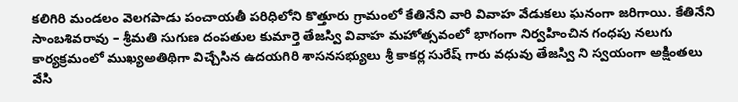కలిగిరి మండలం వెలగపాడు పంచాయతీ పరిధిలోని కొత్తూరు గ్రామంలో కేతినేని వారి వివాహ వేడుకలు ఘనంగా జరిగాయి. కేతినేని సాంబశివరావు – శ్రీమతి సుగుణ దంపతుల కుమార్తె తేజస్వి వివాహ మహోత్సవంలో భాగంగా నిర్వహించిన గంధపు నలుగు కార్యక్రమంలో ముఖ్యఅతిథిగా విచ్చేసిన ఉదయగిరి శాసనసభ్యులు శ్రీ కాకర్ల సురేష్ గారు వధువు తేజస్వి ని స్వయంగా అక్షింతలు వేసి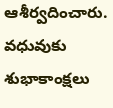ఆశీర్వదించారు. వధువుకు శుభాకాంక్షలు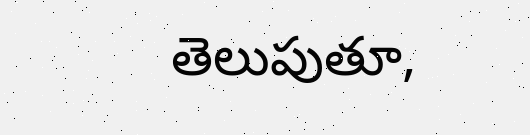తెలుపుతూ,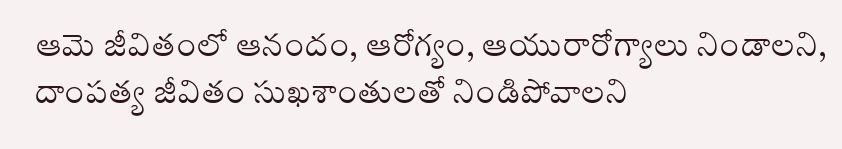ఆమె జీవితంలో ఆనందం, ఆరోగ్యం, ఆయురారోగ్యాలు నిండాలని, దాంపత్య జీవితం సుఖశాంతులతో నిండిపోవాలని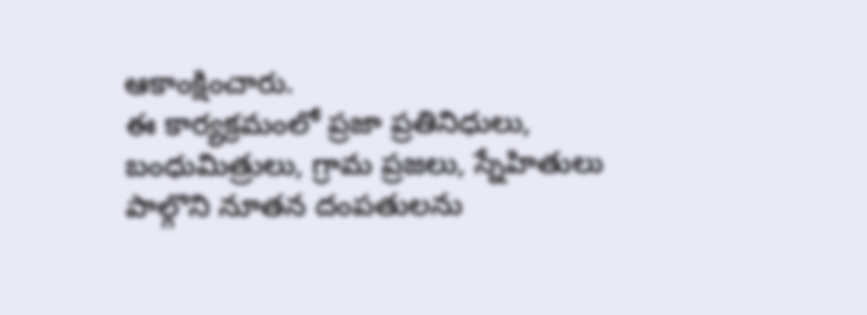ఆకాంక్షించారు.
ఈ కార్యక్రమంలో ప్రజా ప్రతినిధులు, బంధుమిత్రులు, గ్రామ ప్రజలు, స్నేహితులు పాల్గొని నూతన దంపతులను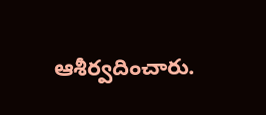ఆశీర్వదించారు.